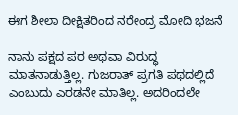ಈಗ ಶೀಲಾ ದೀಕ್ಷಿತರಿಂದ ನರೇಂದ್ರ ಮೋದಿ ಭಜನೆ

ನಾನು ಪಕ್ಷದ ಪರ ಅಥವಾ ವಿರುದ್ಧ ಮಾತನಾಡುತ್ತಿಲ್ಲ. ಗುಜರಾತ್ ಪ್ರಗತಿ ಪಥದಲ್ಲಿದೆ ಎಂಬುದು ಎರಡನೇ ಮಾತಿಲ್ಲ. ಅದರಿಂದಲೇ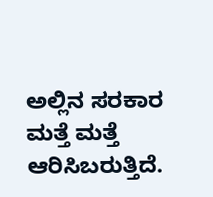ಅಲ್ಲಿನ ಸರಕಾರ ಮತ್ತೆ ಮತ್ತೆ ಆರಿಸಿಬರುತ್ತಿದೆ.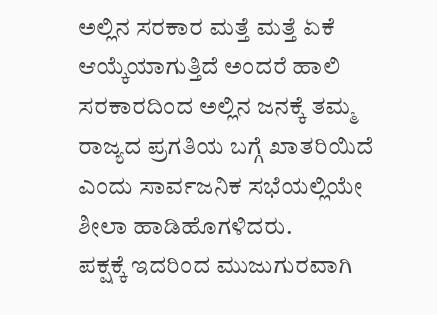ಅಲ್ಲಿನ ಸರಕಾರ ಮತ್ತೆ ಮತ್ತೆ ಏಕೆ ಆಯ್ಕೆಯಾಗುತ್ತಿದೆ ಅಂದರೆ ಹಾಲಿ ಸರಕಾರದಿಂದ ಅಲ್ಲಿನ ಜನಕ್ಕೆ ತಮ್ಮ ರಾಜ್ಯದ ಪ್ರಗತಿಯ ಬಗ್ಗೆ ಖಾತರಿಯಿದೆ ಎಂದು ಸಾರ್ವಜನಿಕ ಸಭೆಯಲ್ಲಿಯೇ ಶೀಲಾ ಹಾಡಿಹೊಗಳಿದರು.
ಪಕ್ಷಕ್ಕೆ ಇದರಿಂದ ಮುಜುಗುರವಾಗಿ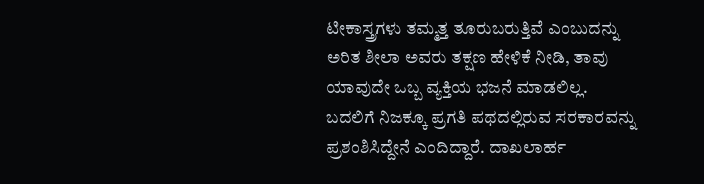ಟೀಕಾಸ್ತ್ರಗಳು ತಮ್ಮತ್ತ ತೂರುಬರುತ್ತಿವೆ ಎಂಬುದನ್ನು ಅರಿತ ಶೀಲಾ ಅವರು ತಕ್ಷಣ ಹೇಳಿಕೆ ನೀಡಿ, ತಾವು ಯಾವುದೇ ಒಬ್ಬ ವ್ಯಕ್ತಿಯ ಭಜನೆ ಮಾಡಲಿಲ್ಲ. ಬದಲಿಗೆ ನಿಜಕ್ಕೂ ಪ್ರಗತಿ ಪಥದಲ್ಲಿರುವ ಸರಕಾರವನ್ನು ಪ್ರಶಂಶಿಸಿದ್ದೇನೆ ಎಂದಿದ್ದಾರೆ. ದಾಖಲಾರ್ಹ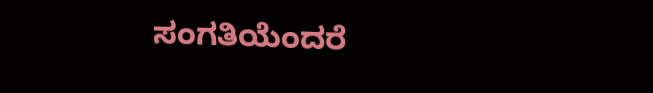ಸಂಗತಿಯೆಂದರೆ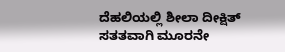ದೆಹಲಿಯಲ್ಲಿ ಶೀಲಾ ದೀಕ್ಷಿತ್ ಸತತವಾಗಿ ಮೂರನೇ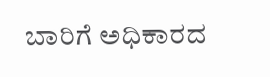ಬಾರಿಗೆ ಅಧಿಕಾರದ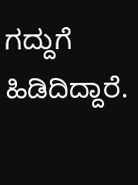ಗದ್ದುಗೆ ಹಿಡಿದಿದ್ದಾರೆ.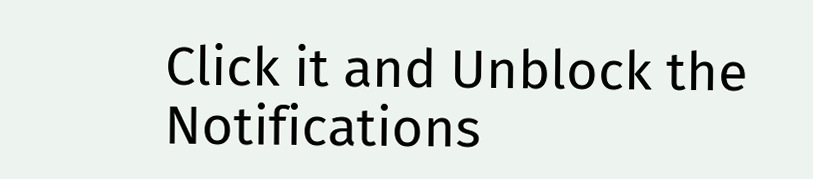Click it and Unblock the Notifications